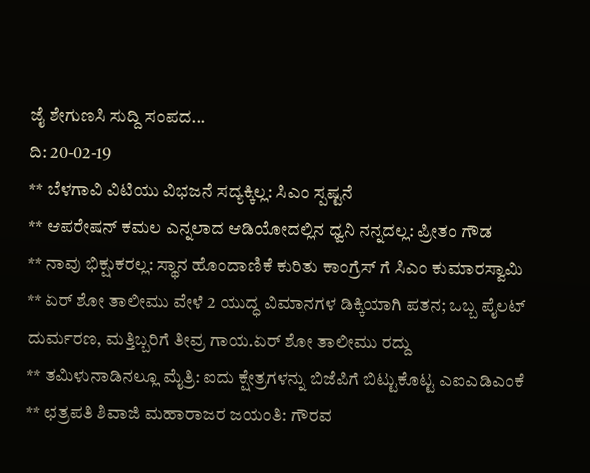ಜೈ‌ ಶೇಗುಣಸಿ ಸುದ್ದಿ ಸಂಪದ...
ದಿ: 20-02-19
** ಬೆಳಗಾವಿ ವಿಟಿಯು ವಿಭಜನೆ ಸದ್ಯಕ್ಕಿಲ್ಲ: ಸಿಎಂ ಸ್ಪಷ್ಟನೆ
** ಆಪರೇಷನ್‌ ಕಮಲ ಎನ್ನಲಾದ ಆಡಿಯೋದಲ್ಲಿನ ಧ್ವನಿ ನನ್ನದಲ್ಲ: ಪ್ರೀತಂ ಗೌಡ
** ನಾವು ಭಿಕ್ಷುಕರಲ್ಲ: ಸ್ಥಾನ ಹೊಂದಾಣಿಕೆ ಕುರಿತು ಕಾಂಗ್ರೆಸ್ ಗೆ ಸಿಎಂ ಕುಮಾರಸ್ವಾಮಿ
** ಏರ್ ಶೋ ತಾಲೀಮು ವೇಳೆ 2 ಯುದ್ಧ ವಿಮಾನಗಳ ಡಿಕ್ಕಿಯಾಗಿ ಪತನ; ಒಬ್ಬ ಪೈಲಟ್ ದುರ್ಮರಣ, ಮತ್ತಿಬ್ಬರಿಗೆ ತೀವ್ರ ಗಾಯ.ಏರ್ ಶೋ ತಾಲೀಮು ರದ್ದು
** ತಮಿಳುನಾಡಿನಲ್ಲೂ ಮೈತ್ರಿ: ಐದು ಕ್ಷೇತ್ರಗಳನ್ನು ಬಿಜೆಪಿಗೆ ಬಿಟ್ಟುಕೊಟ್ಟ ಎಐಎಡಿಎಂಕೆ
** ಛತ್ರಪತಿ ಶಿವಾಜಿ ಮಹಾರಾಜರ ಜಯಂತಿ: ಗೌರವ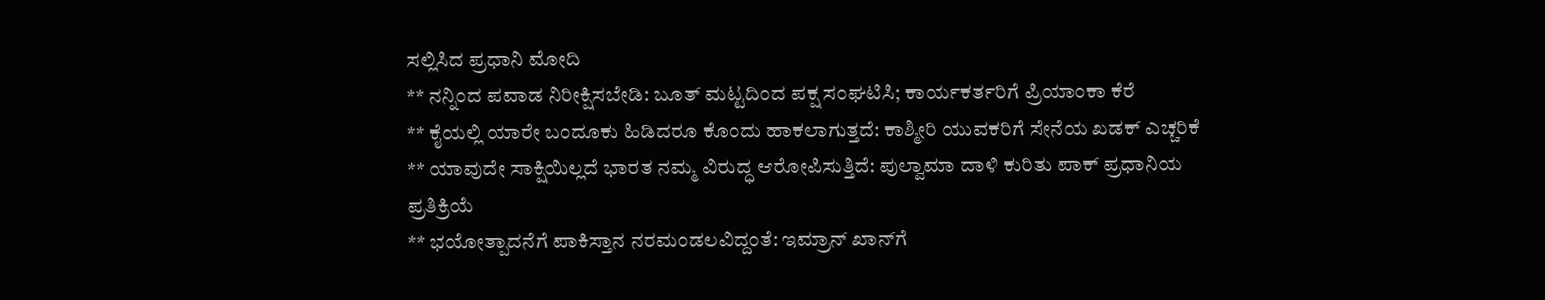ಸಲ್ಲಿಸಿದ ಪ್ರಧಾನಿ ಮೋದಿ
** ನನ್ನಿಂದ ಪವಾಡ ನಿರೀಕ್ಷಿಸಬೇಡಿ: ಬೂತ್ ಮಟ್ಟದಿಂದ ಪಕ್ಷ ಸಂಘಟಿಸಿ; ಕಾರ್ಯಕರ್ತರಿಗೆ ಪ್ರಿಯಾಂಕಾ ಕೆರೆ
** ಕೈಯಲ್ಲಿ ಯಾರೇ ಬಂದೂಕು ಹಿಡಿದರೂ ಕೊಂದು ಹಾಕಲಾಗುತ್ತದೆ: ಕಾಶ್ಮೀರಿ ಯುವಕರಿಗೆ ಸೇನೆಯ ಖಡಕ್ ಎಚ್ಚರಿಕೆ
** ಯಾವುದೇ ಸಾಕ್ಷಿಯಿಲ್ಲದೆ ಭಾರತ ನಮ್ಮ ವಿರುದ್ಧ ಆರೋಪಿಸುತ್ತಿದೆ: ಪುಲ್ವಾಮಾ ದಾಳಿ ಕುರಿತು ಪಾಕ್ ಪ್ರಧಾನಿಯ ಪ್ರತಿಕ್ರಿಯೆ
** ಭಯೋತ್ಪಾದನೆಗೆ ಪಾಕಿಸ್ತಾನ ನರಮಂಡಲವಿದ್ದಂತೆ: ಇಮ್ರಾನ್ ಖಾನ್‌ಗೆ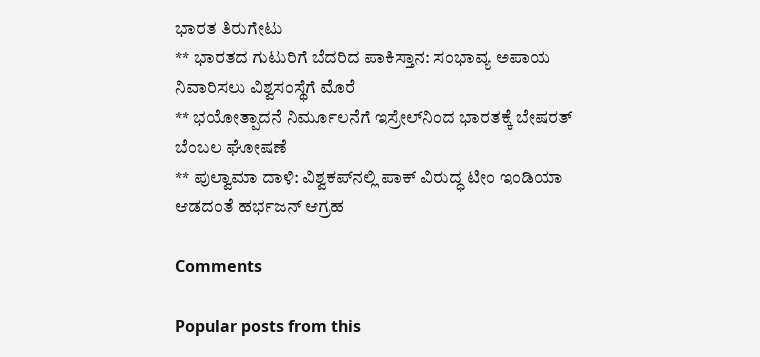ಭಾರತ ತಿರುಗೇಟು
** ಭಾರತದ ಗುಟುರಿಗೆ ಬೆದರಿದ ಪಾಕಿಸ್ತಾನ: ಸಂಭಾವ್ಯ ಅಪಾಯ ನಿವಾರಿಸಲು ವಿಶ್ವಸಂಸ್ಥೆಗೆ ಮೊರೆ
** ಭಯೋತ್ಪಾದನೆ ನಿರ್ಮೂಲನೆಗೆ ಇಸ್ರೇಲ್‌ನಿಂದ ಭಾರತಕ್ಕೆ ಬೇಷರತ್‌ ಬೆಂಬಲ ಘೋಷಣೆ
** ಪುಲ್ವಾಮಾ ದಾಳಿ: ವಿಶ್ವಕಪ್‌ನಲ್ಲಿ ಪಾಕ್‌ ವಿರುದ್ಧ ಟೀಂ ಇಂಡಿಯಾ ಆಡದಂತೆ ಹರ್ಭಜನ್ ಆಗ್ರಹ

Comments

Popular posts from this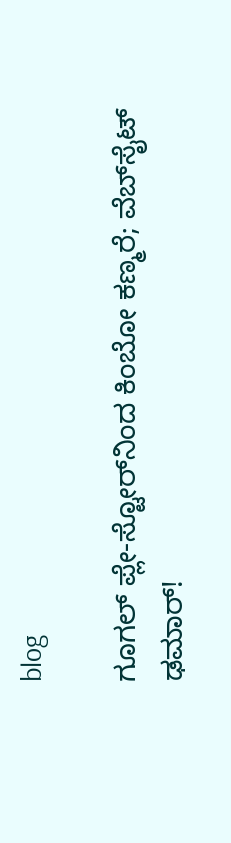blog

ಗೂಗಲ್ ಪ್ಲೇ-ಸ್ಟೋರ್‌ನಿಂದ ಕಿಂಬೋ ಕಣ್ಮರೆ; ವೆಬ್‌ಸೈಟ್ ಢಮಾರ್!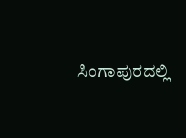ಸಿಂಗಾಪುರದಲ್ಲಿ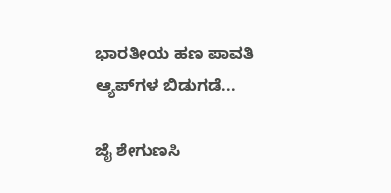ಭಾರತೀಯ ಹಣ ಪಾವತಿ ಆ್ಯಪ್‌ಗಳ ಬಿಡುಗಡೆ...

ಜೈ ಶೇಗುಣಸಿ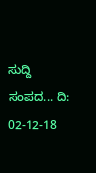ಸುದ್ದಿ ಸಂಪದ... ದಿ: 02-12-18